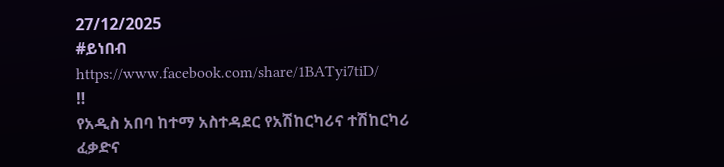27/12/2025
#ይነበብ
https://www.facebook.com/share/1BATyi7tiD/
‼
የአዲስ አበባ ከተማ አስተዳደር የአሽከርካሪና ተሽከርካሪ ፈቃድና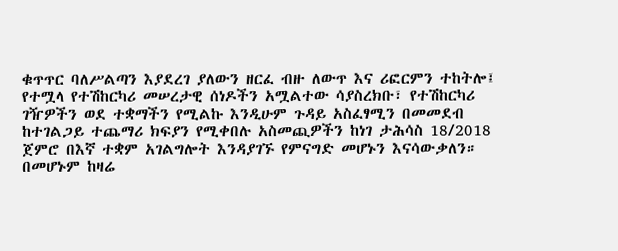ቁጥጥር ባለሥልጣን እያደረገ ያለውን ዘርፈ ብዙ ለውጥ እና ሪፎርምን ተከትሎ፤ የተሟላ የተሽከርካሪ መሠረታዊ ሰነዶችን አሟልተው ሳያስረክቡ፣ የተሽከርካሪ ገዥዎችን ወደ ተቋማችን የሚልኩ እንዲሁም ጉዳይ አስፈፃሚን በመመደብ ከተገልጋይ ተጨማሪ ክፍያን የሚቀበሉ አስመጪዎችን ከነገ ታሕሳስ 18/2018 ጀምሮ በእኛ ተቋም አገልግሎት እንዳያገኙ የምናግድ መሆኑን እናሳውቃለን።
በመሆኑም ከዛሬ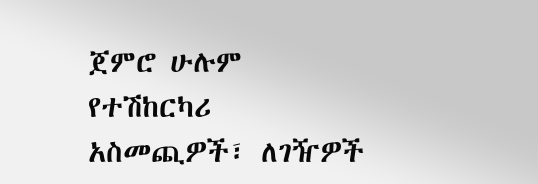ጀምሮ ሁሉም የተሽከርካሪ አስመጪዎች፣ ለገዥዎች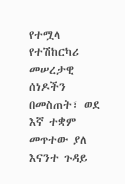የተሟላ የተሽከርካሪ መሠረታዊ ሰነዶችን በመስጠት፣ ወደ እኛ ተቋም መጥተው ያለ እናንተ ጉዳይ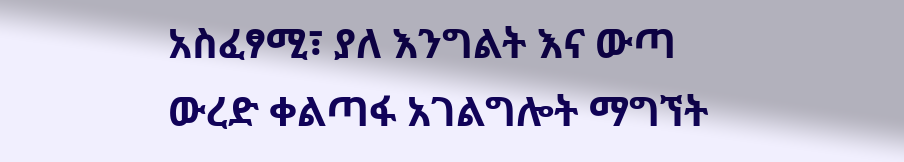አስፈፃሚ፣ ያለ እንግልት እና ውጣ ውረድ ቀልጣፋ አገልግሎት ማግኘት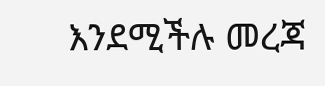እንደሚችሉ መረጃ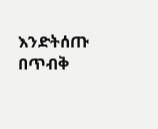እንድትሰጡ በጥብቅ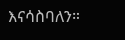እናሳስባለን።